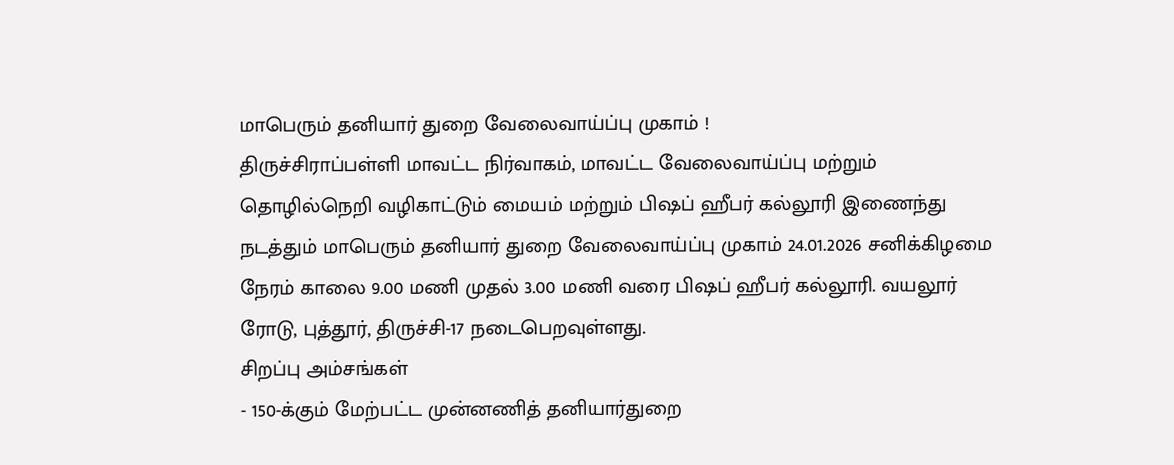மாபெரும் தனியார் துறை வேலைவாய்ப்பு முகாம் !
திருச்சிராப்பள்ளி மாவட்ட நிர்வாகம், மாவட்ட வேலைவாய்ப்பு மற்றும் தொழில்நெறி வழிகாட்டும் மையம் மற்றும் பிஷப் ஹீபர் கல்லூரி இணைந்து நடத்தும் மாபெரும் தனியார் துறை வேலைவாய்ப்பு முகாம் 24.01.2026 சனிக்கிழமை நேரம் காலை 9.00 மணி முதல் 3.00 மணி வரை பிஷப் ஹீபர் கல்லூரி. வயலூர் ரோடு, புத்தூர், திருச்சி-17 நடைபெறவுள்ளது.
சிறப்பு அம்சங்கள்
- 150-க்கும் மேற்பட்ட முன்னணித் தனியார்துறை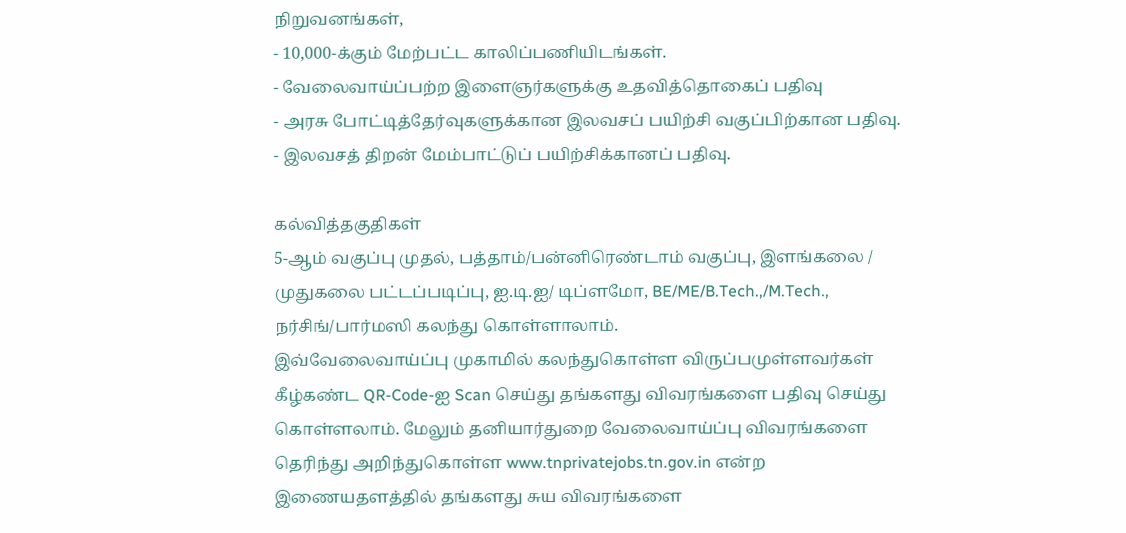நிறுவனங்கள்,
- 10,000-க்கும் மேற்பட்ட காலிப்பணியிடங்கள்.
- வேலைவாய்ப்பற்ற இளைஞர்களுக்கு உதவித்தொகைப் பதிவு
- அரசு போட்டித்தேர்வுகளுக்கான இலவசப் பயிற்சி வகுப்பிற்கான பதிவு.
- இலவசத் திறன் மேம்பாட்டுப் பயிற்சிக்கானப் பதிவு.

கல்வித்தகுதிகள்
5-ஆம் வகுப்பு முதல், பத்தாம்/பன்னிரெண்டாம் வகுப்பு, இளங்கலை / முதுகலை பட்டப்படிப்பு, ஐ.டி.ஐ/ டிப்ளமோ, BE/ME/B.Tech.,/M.Tech., நர்சிங்/பார்மஸி கலந்து கொள்ளாலாம்.
இவ்வேலைவாய்ப்பு முகாமில் கலந்துகொள்ள விருப்பமுள்ளவர்கள் கீழ்கண்ட QR-Code-ஐ Scan செய்து தங்களது விவரங்களை பதிவு செய்து கொள்ளலாம். மேலும் தனியார்துறை வேலைவாய்ப்பு விவரங்களை தெரிந்து அறிந்துகொள்ள www.tnprivatejobs.tn.gov.in என்ற இணையதளத்தில் தங்களது சுய விவரங்களை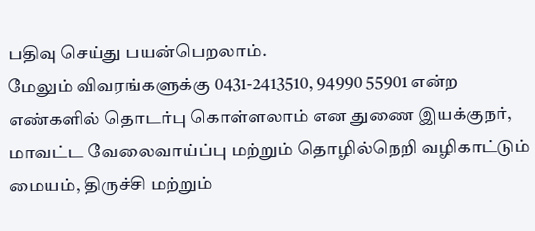பதிவு செய்து பயன்பெறலாம்.
மேலும் விவரங்களுக்கு 0431-2413510, 94990 55901 என்ற எண்களில் தொடர்பு கொள்ளலாம் என துணை இயக்குநர், மாவட்ட வேலைவாய்ப்பு மற்றும் தொழில்நெறி வழிகாட்டும் மையம், திருச்சி மற்றும்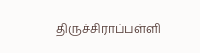திருச்சிராப்பள்ளி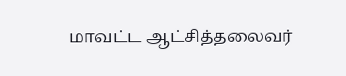மாவட்ட ஆட்சித்தலைவர்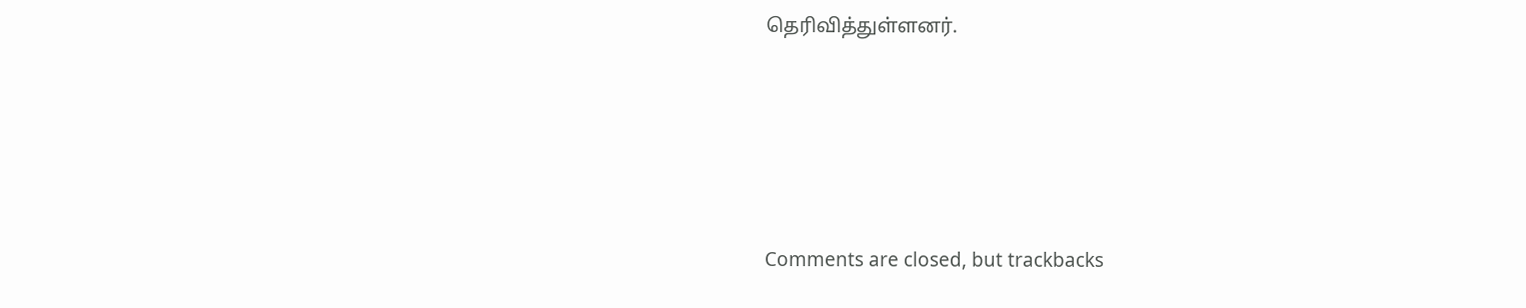தெரிவித்துள்ளனர்.








Comments are closed, but trackbacks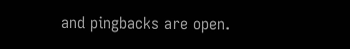and pingbacks are open.